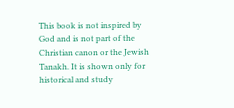This book is not inspired by God and is not part of the Christian canon or the Jewish Tanakh. It is shown only for historical and study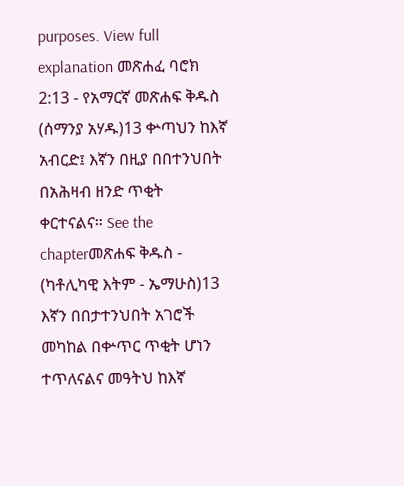purposes. View full explanation መጽሐፈ ባሮክ 2:13 - የአማርኛ መጽሐፍ ቅዱስ (ሰማንያ አሃዱ)13 ቍጣህን ከእኛ አብርድ፤ እኛን በዚያ በበተንህበት በአሕዛብ ዘንድ ጥቂት ቀርተናልና። See the chapterመጽሐፍ ቅዱስ - (ካቶሊካዊ እትም - ኤማሁስ)13 እኛን በበታተንህበት አገሮች መካከል በቍጥር ጥቂት ሆነን ተጥለናልና መዓትህ ከእኛ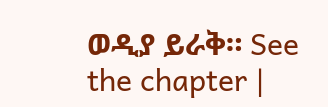ወዲያ ይራቅ። See the chapter |